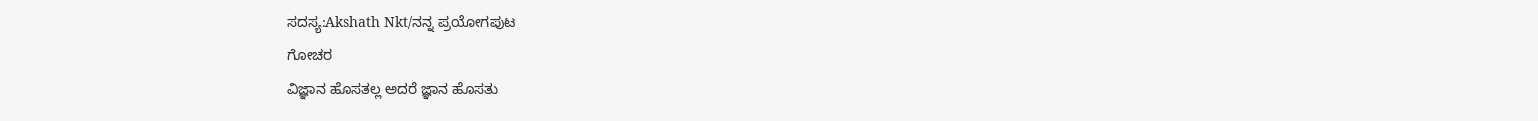ಸದಸ್ಯ:Akshath Nkt/ನನ್ನ ಪ್ರಯೋಗಪುಟ
ಗೋಚರ
ವಿಜ್ಞಾನ ಹೊಸತಲ್ಲ ಅದರೆ ಜ್ಞಾನ ಹೊಸತು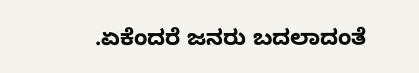.ಏಕೆಂದರೆ ಜನರು ಬದಲಾದಂತೆ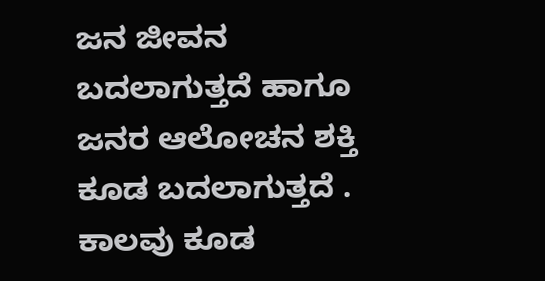ಜನ ಜೀವನ ಬದಲಾಗುತ್ತದೆ ಹಾಗೂ ಜನರ ಆಲೋಚನ ಶಕ್ತಿ ಕೂಡ ಬದಲಾಗುತ್ತದೆ . ಕಾಲವು ಕೂಡ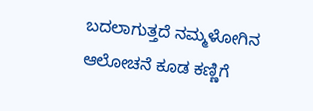ಬದಲಾಗುತ್ತದೆ ನಮ್ಮಳೋಗಿನ ಆಲೋಚನೆ ಕೂಡ ಕಣ್ಣಿಗೆ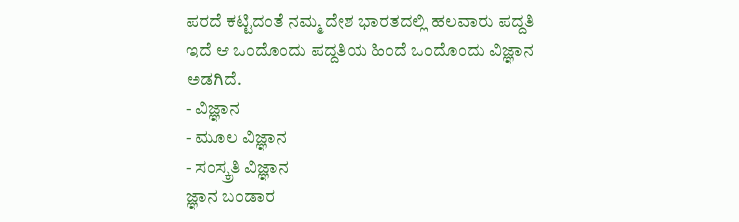ಪರದೆ ಕಟ್ಟಿದಂತೆ ನಮ್ಮ ದೇಶ ಭಾರತದಲ್ಲಿ ಹಲವಾರು ಪದ್ದತಿ ಇದೆ ಆ ಒಂದೊಂದು ಪದ್ದತಿಯ ಹಿಂದೆ ಒಂದೊಂದು ವಿಜ್ಞಾನ ಅಡಗಿದೆ.
- ವಿಜ್ಞಾನ
- ಮೂಲ ವಿಜ್ಞಾನ
- ಸಂಸ್ಕ್ರತಿ ವಿಜ್ಞಾನ
ಜ್ಞಾನ ಬಂಡಾರ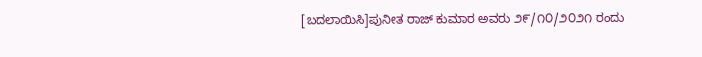[ಬದಲಾಯಿಸಿ]ಪುನೀತ ರಾಜ್ ಕುಮಾರ ಅವರು ೨೯/೧೦/೨೦೨೧ ರಂದು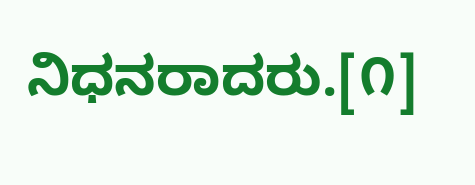ನಿಧನರಾದರು.[೧]